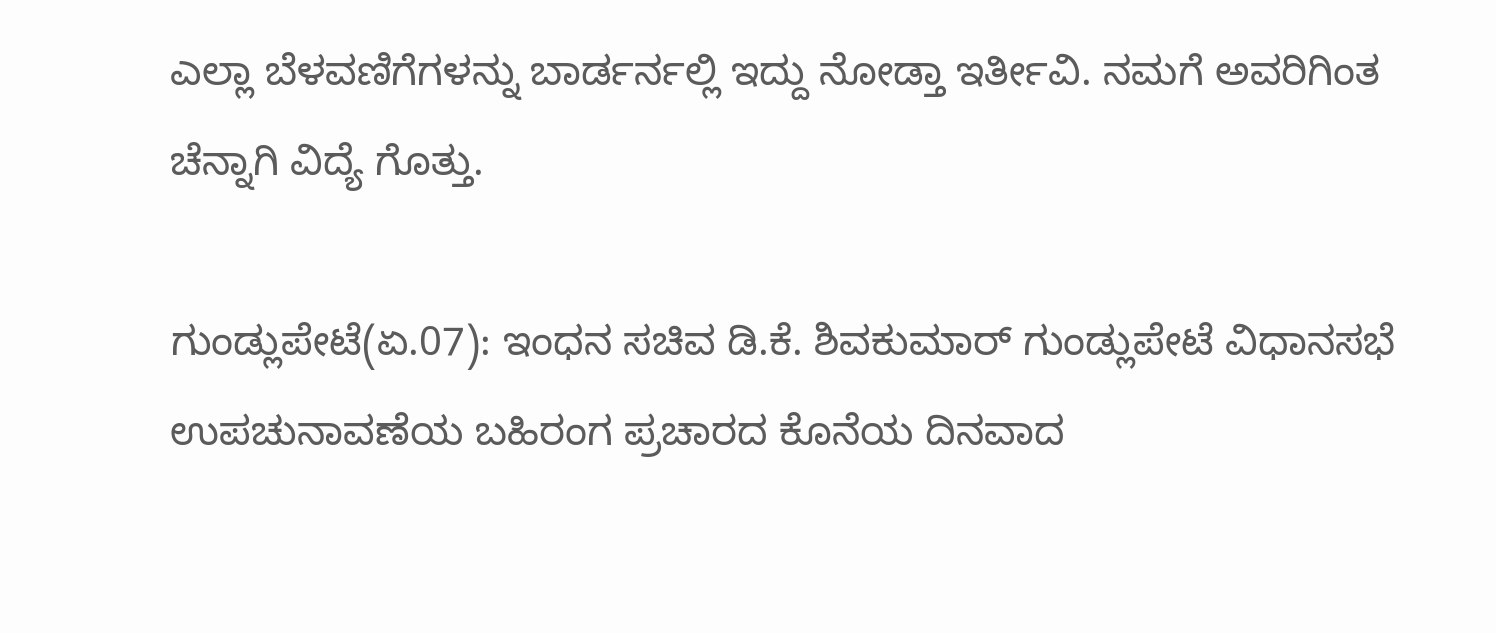ಎಲ್ಲಾ ಬೆಳವಣಿಗೆಗಳನ್ನು ಬಾರ್ಡರ್ನಲ್ಲಿ ಇದ್ದು ನೋಡ್ತಾ ಇರ್ತೀವಿ. ನಮಗೆ ಅವರಿಗಿಂತ ಚೆನ್ನಾಗಿ ವಿದ್ಯೆ ಗೊತ್ತು.

ಗುಂಡ್ಲುಪೇಟೆ(ಏ.07): ಇಂಧನ ಸಚಿವ ಡಿ.ಕೆ. ಶಿವಕುಮಾರ್ ಗುಂಡ್ಲುಪೇಟೆ ವಿಧಾನಸಭೆ ಉಪಚುನಾವಣೆಯ ಬಹಿರಂಗ ಪ್ರಚಾರದ ಕೊನೆಯ ದಿನವಾದ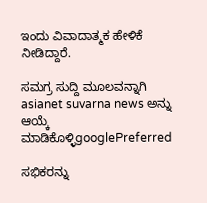ಇಂದು ವಿವಾದಾತ್ಮಕ ಹೇಳಿಕೆ ನೀಡಿದ್ದಾರೆ.

ಸಮಗ್ರ ಸುದ್ದಿ ಮೂಲವನ್ನಾಗಿ asianet suvarna news ಅನ್ನು ಆಯ್ಕೆ ಮಾಡಿಕೊಳ್ಳಿgooglePreferred

ಸಭಿಕರನ್ನು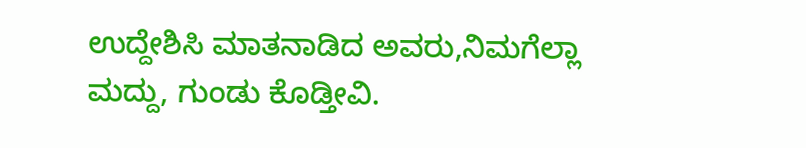ಉದ್ದೇಶಿಸಿ ಮಾತನಾಡಿದ ಅವರು,ನಿಮಗೆಲ್ಲಾ ಮದ್ದು, ಗುಂಡು ಕೊಡ್ತೀವಿ.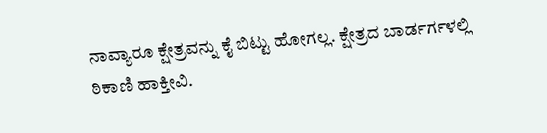ನಾವ್ಯಾರೂ ಕ್ಷೇತ್ರವನ್ನು ಕೈ ಬಿಟ್ಟು ಹೋಗಲ್ಲ. ಕ್ಷೇತ್ರದ ಬಾರ್ಡರ್ಗಳಲ್ಲಿ ಠಿಕಾಣಿ ಹಾಕ್ತೀವಿ.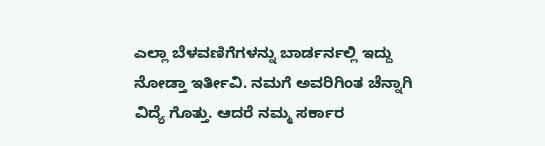ಎಲ್ಲಾ ಬೆಳವಣಿಗೆಗಳನ್ನು ಬಾರ್ಡರ್ನಲ್ಲಿ ಇದ್ದು ನೋಡ್ತಾ ಇರ್ತೀವಿ. ನಮಗೆ ಅವರಿಗಿಂತ ಚೆನ್ನಾಗಿ ವಿದ್ಯೆ ಗೊತ್ತು. ಆದರೆ ನಮ್ಮ ಸರ್ಕಾರ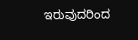ಇರುವುದರಿಂದ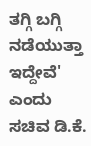ತಗ್ಗಿ ಬಗ್ಗಿ ನಡೆಯುತ್ತಾ ಇದ್ದೇವೆ' ಎಂದು ಸಚಿವ ಡಿ.ಕೆ.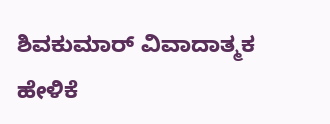ಶಿವಕುಮಾರ್ ವಿವಾದಾತ್ಮಕ ಹೇಳಿಕೆ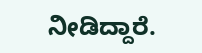ನೀಡಿದ್ದಾರೆ.